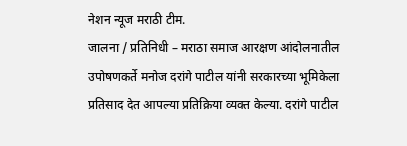नेशन न्यूज मराठी टीम.
जालना / प्रतिनिधी – मराठा समाज आरक्षण आंदोलनातील उपोषणकर्ते मनोज दरांगे पाटील यांनी सरकारच्या भूमिकेला प्रतिसाद देत आपल्या प्रतिक्रिया व्यक्त केल्या. दरांगे पाटील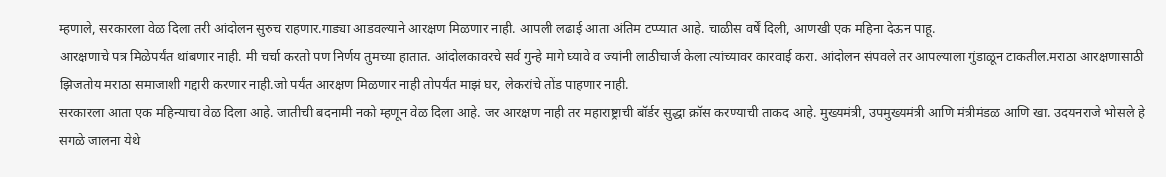म्हणाले, सरकारला वेळ दिला तरी आंदोलन सुरुच राहणार.गाड्या आडवल्याने आरक्षण मिळणार नाही. आपली लढाई आता अंतिम टप्प्यात आहे. चाळीस वर्षें दिली, आणखी एक महिना देऊन पाहू.
आरक्षणाचे पत्र मिळेपर्यंत थांबणार नाही. मी चर्चा करतो पण निर्णय तुमच्या हातात. आंदोलकावरचे सर्व गुन्हे मागे घ्यावे व ज्यांनी लाठीचार्ज केला त्यांच्यावर कारवाई करा. आंदोलन संपवले तर आपल्याला गुंडाळून टाकतील.मराठा आरक्षणासाठी झिजतोय मराठा समाजाशी गद्दारी करणार नाही.जो पर्यंत आरक्षण मिळणार नाही तोपर्यंत माझं घर, लेकरांचे तोंड पाहणार नाही.
सरकारला आता एक महिन्याचा वेळ दिला आहे. जातीची बदनामी नको म्हणून वेळ दिला आहे. जर आरक्षण नाही तर महाराष्ट्राची बॉर्डर सुद्धा क्रॉस करण्याची ताकद आहे. मुख्यमंत्री, उपमुख्यमंत्री आणि मंत्रीमंडळ आणि खा. उदयनराजे भोसले हे सगळे जालना येथे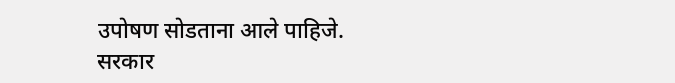उपोषण सोडताना आले पाहिजे. सरकार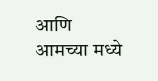आणि आमच्या मध्ये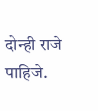दोन्ही राजे पाहिजे.